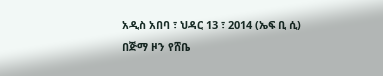አዲስ አበባ ፣ ህዳር 13 ፣ 2014 (ኤፍ ቢ ሲ) በጅማ ዞን የሸቤ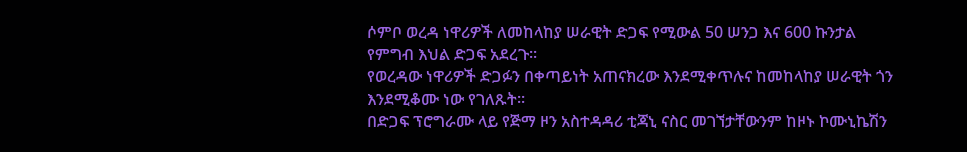ሶምቦ ወረዳ ነዋሪዎች ለመከላከያ ሠራዊት ድጋፍ የሚውል 50 ሠንጋ እና 600 ኩንታል የምግብ እህል ድጋፍ አደረጉ፡፡
የወረዳው ነዋሪዎች ድጋፉን በቀጣይነት አጠናክረው እንደሚቀጥሉና ከመከላከያ ሠራዊት ጎን እንደሚቆሙ ነው የገለጹት፡፡
በድጋፍ ፕሮግራሙ ላይ የጅማ ዞን አስተዳዳሪ ቲጃኒ ናስር መገኘታቸውንም ከዞኑ ኮሙኒኬሽን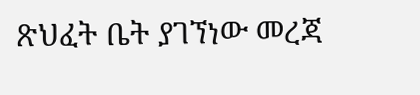ጽህፈት ቤት ያገኘነው መረጃ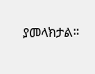ያመላክታል፡፡